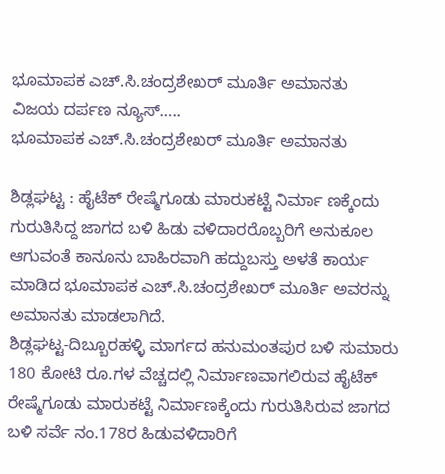ಭೂಮಾಪಕ ಎಚ್.ಸಿ.ಚಂದ್ರಶೇಖರ್ ಮೂರ್ತಿ ಅಮಾನತು
ವಿಜಯ ದರ್ಪಣ ನ್ಯೂಸ್…..
ಭೂಮಾಪಕ ಎಚ್.ಸಿ.ಚಂದ್ರಶೇಖರ್ ಮೂರ್ತಿ ಅಮಾನತು

ಶಿಡ್ಲಘಟ್ಟ : ಹೈಟೆಕ್ ರೇಷ್ಮೆಗೂಡು ಮಾರುಕಟ್ಟೆ ನಿರ್ಮಾ ಣಕ್ಕೆಂದು ಗುರುತಿಸಿದ್ದ ಜಾಗದ ಬಳಿ ಹಿಡು ವಳಿದಾರರೊಬ್ಬರಿಗೆ ಅನುಕೂಲ ಆಗುವಂತೆ ಕಾನೂನು ಬಾಹಿರವಾಗಿ ಹದ್ದುಬಸ್ತು ಅಳತೆ ಕಾರ್ಯ ಮಾಡಿದ ಭೂಮಾಪಕ ಎಚ್.ಸಿ.ಚಂದ್ರಶೇಖರ್ ಮೂರ್ತಿ ಅವರನ್ನು ಅಮಾನತು ಮಾಡಲಾಗಿದೆ.
ಶಿಡ್ಲಘಟ್ಟ-ದಿಬ್ಬೂರಹಳ್ಳಿ ಮಾರ್ಗದ ಹನುಮಂತಪುರ ಬಳಿ ಸುಮಾರು 180 ಕೋಟಿ ರೂ.ಗಳ ವೆಚ್ಚದಲ್ಲಿ ನಿರ್ಮಾಣವಾಗಲಿರುವ ಹೈಟೆಕ್ ರೇಷ್ಮೆಗೂಡು ಮಾರುಕಟ್ಟೆ ನಿರ್ಮಾಣಕ್ಕೆಂದು ಗುರುತಿಸಿರುವ ಜಾಗದ ಬಳಿ ಸರ್ವೆ ನಂ.178ರ ಹಿಡುವಳಿದಾರಿಗೆ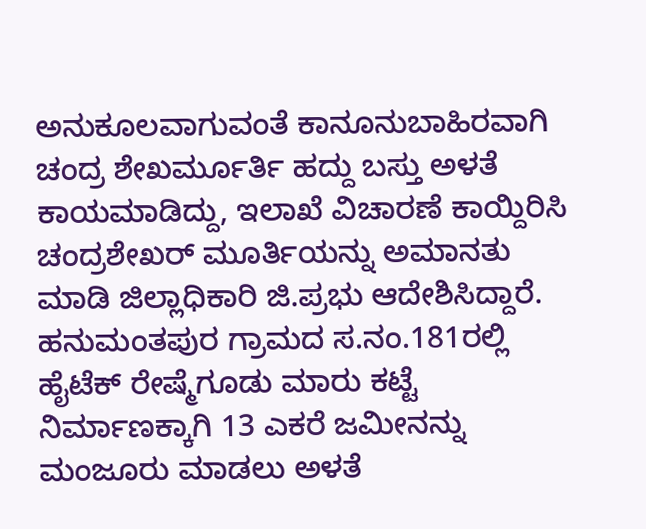ಅನುಕೂಲವಾಗುವಂತೆ ಕಾನೂನುಬಾಹಿರವಾಗಿ ಚಂದ್ರ ಶೇಖರ್ಮೂರ್ತಿ ಹದ್ದು ಬಸ್ತು ಅಳತೆ ಕಾಯಮಾಡಿದ್ದು, ಇಲಾಖೆ ವಿಚಾರಣೆ ಕಾಯ್ದಿರಿಸಿ ಚಂದ್ರಶೇಖರ್ ಮೂರ್ತಿಯನ್ನು ಅಮಾನತು ಮಾಡಿ ಜಿಲ್ಲಾಧಿಕಾರಿ ಜಿ.ಪ್ರಭು ಆದೇಶಿಸಿದ್ದಾರೆ.
ಹನುಮಂತಪುರ ಗ್ರಾಮದ ಸ.ನಂ.181ರಲ್ಲಿ ಹೈಟೆಕ್ ರೇಷ್ಮೆಗೂಡು ಮಾರು ಕಟ್ಟೆ ನಿರ್ಮಾಣಕ್ಕಾಗಿ 13 ಎಕರೆ ಜಮೀನನ್ನು ಮಂಜೂರು ಮಾಡಲು ಅಳತೆ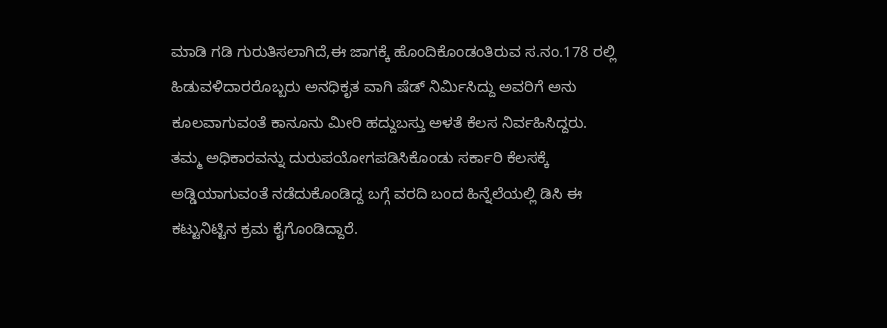ಮಾಡಿ ಗಡಿ ಗುರುತಿಸಲಾಗಿದೆ,ಈ ಜಾಗಕ್ಕೆ ಹೊಂದಿಕೊಂಡಂತಿರುವ ಸ.ನಂ.178 ರಲ್ಲಿ ಹಿಡುವಳಿದಾರರೊಬ್ಬರು ಅನಧಿಕೃತ ವಾಗಿ ಷೆಡ್ ನಿರ್ಮಿಸಿದ್ದು ಅವರಿಗೆ ಅನು ಕೂಲವಾಗುವಂತೆ ಕಾನೂನು ಮೀರಿ ಹದ್ದುಬಸ್ತು ಅಳತೆ ಕೆಲಸ ನಿರ್ವಹಿಸಿದ್ದರು.
ತಮ್ಮ ಅಧಿಕಾರವನ್ನು ದುರುಪಯೋಗಪಡಿಸಿಕೊಂಡು ಸರ್ಕಾರಿ ಕೆಲಸಕ್ಕೆ ಅಡ್ಡಿಯಾಗುವಂತೆ ನಡೆದುಕೊಂಡಿದ್ದ ಬಗ್ಗೆ ವರದಿ ಬಂದ ಹಿನ್ನೆಲೆಯಲ್ಲಿ ಡಿಸಿ ಈ ಕಟ್ಟುನಿಟ್ಟಿನ ಕ್ರಮ ಕೈಗೊಂಡಿದ್ದಾರೆ.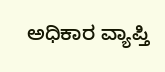ಅಧಿಕಾರ ವ್ಯಾಪ್ತಿ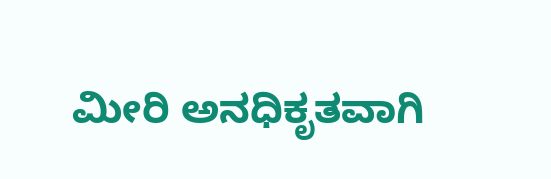ಮೀರಿ ಅನಧಿಕೃತವಾಗಿ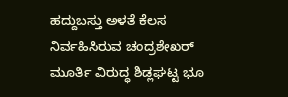ಹದ್ದುಬಸ್ತು ಅಳತೆ ಕೆಲಸ ನಿರ್ವಹಿಸಿರುವ ಚಂದ್ರಶೇಖರ್ ಮೂರ್ತಿ ವಿರುದ್ಧ ಶಿಡ್ಲಘಟ್ಟ ಭೂ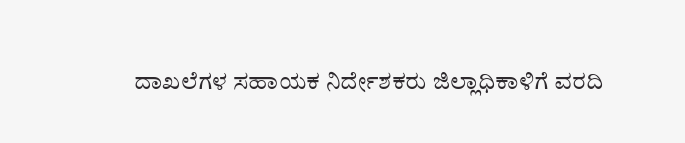ದಾಖಲೆಗಳ ಸಹಾಯಕ ನಿರ್ದೇಶಕರು ಜಿಲ್ಲಾಧಿಕಾಳಿಗೆ ವರದಿ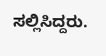ಸಲ್ಲಿಸಿದ್ದರು.